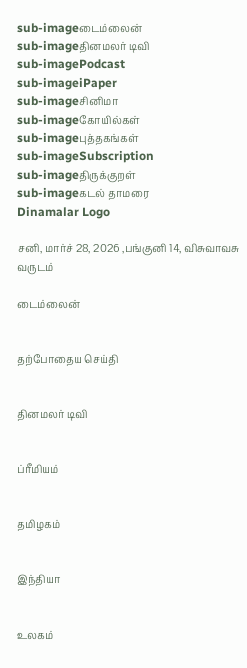sub-imageடைம்லைன்
sub-imageதினமலர் டிவி
sub-imagePodcast
sub-imageiPaper
sub-imageசினிமா
sub-imageகோயில்கள்
sub-imageபுத்தகங்கள்
sub-imageSubscription
sub-imageதிருக்குறள்
sub-imageகடல் தாமரை
Dinamalar Logo

சனி, மார்ச் 28, 2026 ,பங்குனி 14, விசுவாவசு வருடம்

டைம்லைன்


தற்போதைய செய்தி


தினமலர் டிவி


ப்ரீமியம்


தமிழகம்


இந்தியா


உலகம்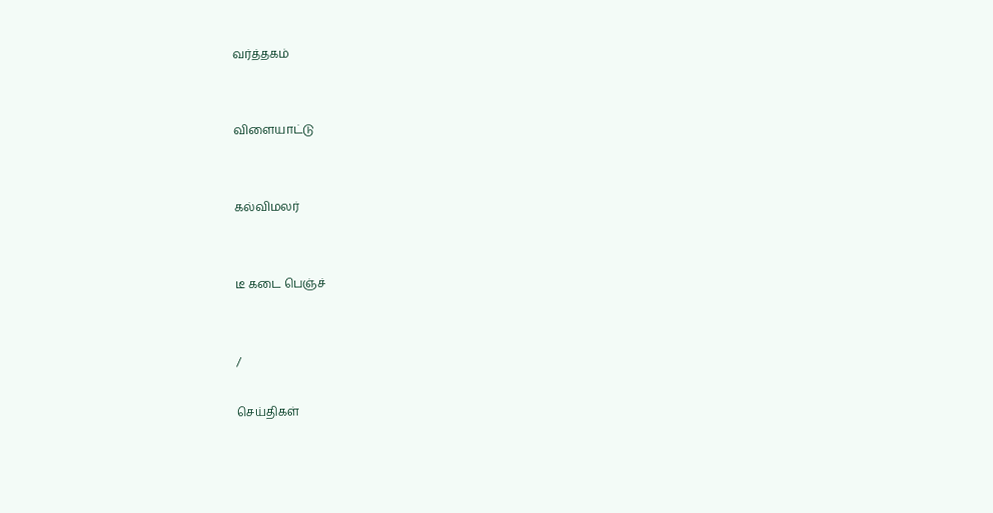வர்த்தகம்


விளையாட்டு


கல்விமலர்


டீ கடை பெஞ்ச்


/

செய்திகள்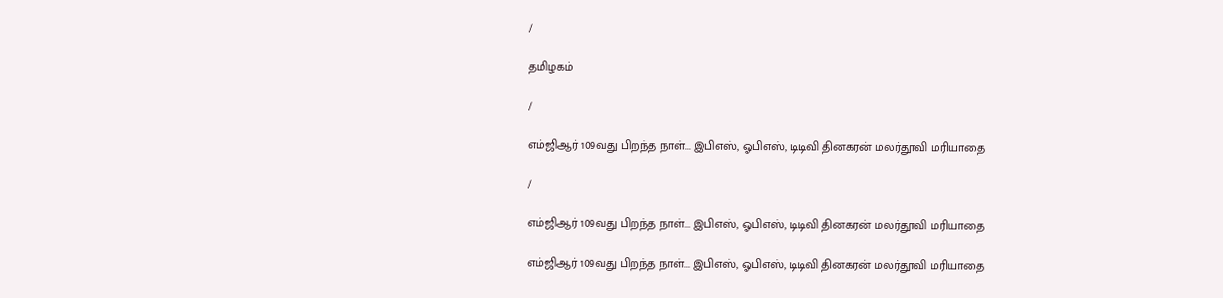/

தமிழகம்

/

எம்ஜிஆர் 109வது பிறந்த நாள்... இபிஎஸ், ஓபிஎஸ், டிடிவி தினகரன் மலர்தூவி மரியாதை

/

எம்ஜிஆர் 109வது பிறந்த நாள்... இபிஎஸ், ஓபிஎஸ், டிடிவி தினகரன் மலர்தூவி மரியாதை

எம்ஜிஆர் 109வது பிறந்த நாள்... இபிஎஸ், ஓபிஎஸ், டிடிவி தினகரன் மலர்தூவி மரியாதை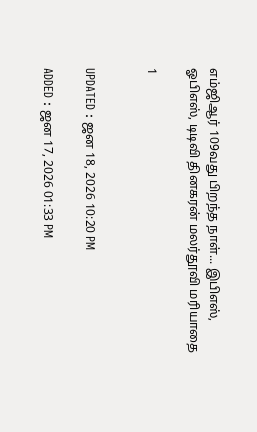எம்ஜிஆர் 109வது பிறந்த நாள்... இபிஎஸ், ஓபிஎஸ், டிடிவி தினகரன் மலர்தூவி மரியாதை

1


UPDATED : ஜன 18, 2026 10:20 PM

ADDED : ஜன 17, 2026 01:33 PM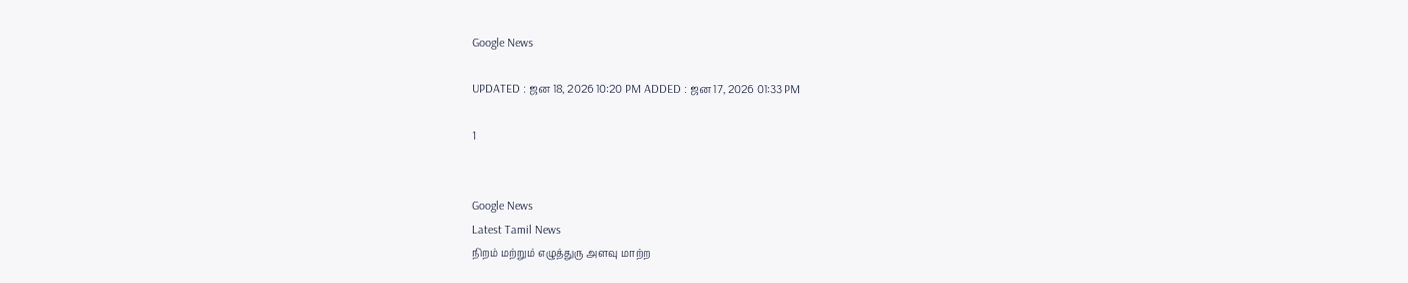Google News

UPDATED : ஜன 18, 2026 10:20 PM ADDED : ஜன 17, 2026 01:33 PM

1


Google News
Latest Tamil News
நிறம் மற்றும் எழுத்துரு அளவு மாற்ற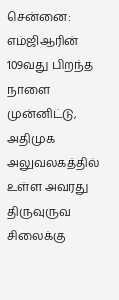சென்னை: எம்ஜிஆரின் 109வது பிறந்த நாளை முன்னிட்டு, அதிமுக அலுவலகத்தில் உள்ள அவரது திருவுருவ சிலைக்கு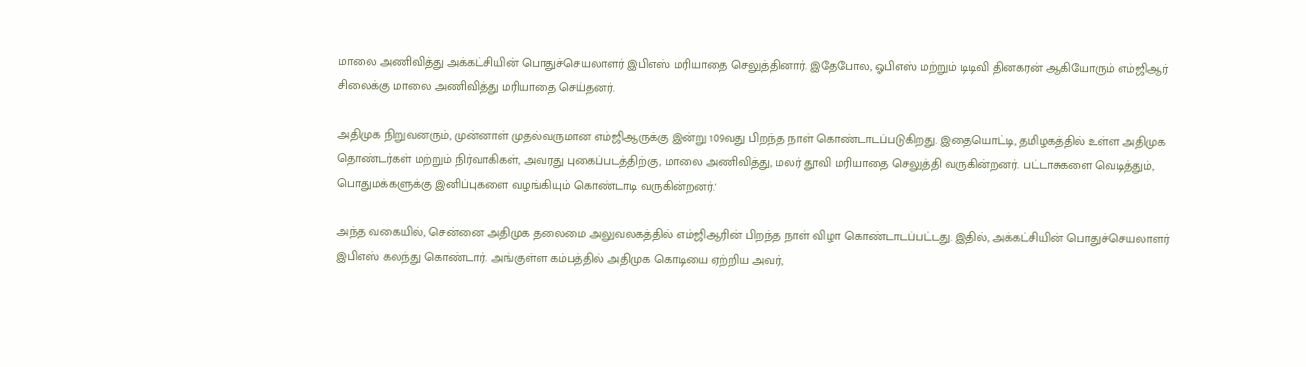மாலை அணிவித்து அக்கட்சியின் பொதுச்செயலாளர் இபிஎஸ் மரியாதை செலுத்தினார். இதேபோல, ஓபிஎஸ் மற்றும் டிடிவி தினகரன் ஆகியோரும் எம்ஜிஆர் சிலைக்கு மாலை அணிவித்து மரியாதை செய்தனர்.

அதிமுக நிறுவனரும், முன்னாள் முதல்வருமான எம்ஜிஆருக்கு இன்று 109வது பிறந்த நாள் கொண்டாடப்படுகிறது. இதையொட்டி, தமிழகத்தில் உள்ள அதிமுக தொண்டர்கள் மற்றும் நிர்வாகிகள், அவரது புகைப்படத்திற்கு, மாலை அணிவித்து, மலர் தூவி மரியாதை செலுத்தி வருகின்றனர். பட்டாசுகளை வெடித்தும், பொதுமக்களுக்கு இனிப்புகளை வழங்கியும் கொண்டாடி வருகின்றனர்.'

அந்த வகையில், சென்னை அதிமுக தலைமை அலுவலகத்தில் எம்ஜிஆரின் பிறந்த நாள் விழா கொண்டாடப்பட்டது. இதில், அக்கட்சியின் பொதுச்செயலாளர் இபிஎஸ் கலந்து கொண்டார். அங்குள்ள கம்பத்தில் அதிமுக கொடியை ஏற்றிய அவர்,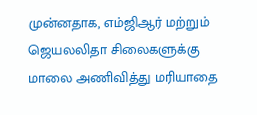முன்னதாக, எம்ஜிஆர் மற்றும் ஜெயலலிதா சிலைகளுக்கு மாலை அணிவித்து மரியாதை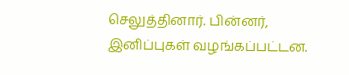செலுத்தினார். பின்னர், இனிப்புகள் வழங்கப்பட்டன.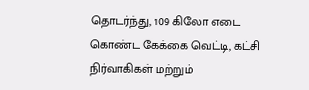தொடர்ந்து, 109 கிலோ எடை கொண்ட கேக்கை வெட்டி, கட்சி நிர்வாகிகள் மற்றும்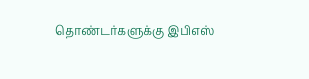தொண்டர்களுக்கு இபிஎஸ்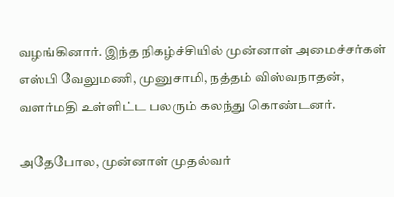வழங்கினார். இந்த நிகழ்ச்சியில் முன்னாள் அமைச்சர்கள் எஸ்பி வேலுமணி, முனுசாமி, நத்தம் விஸ்வநாதன், வளர்மதி உள்ளிட்ட பலரும் கலந்து கொண்டனர்.

அதேபோல, முன்னாள் முதல்வர்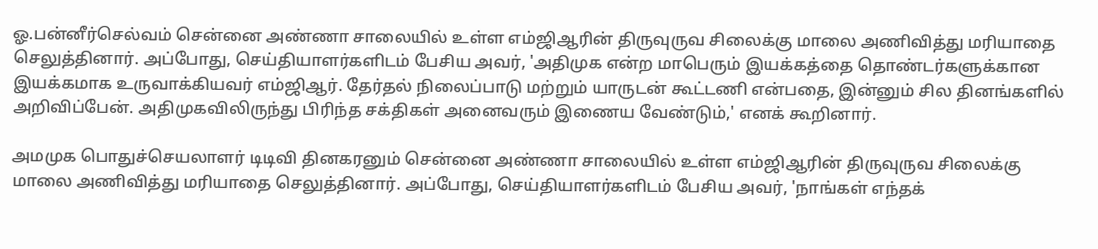ஓ.பன்னீர்செல்வம் சென்னை அண்ணா சாலையில் உள்ள எம்ஜிஆரின் திருவுருவ சிலைக்கு மாலை அணிவித்து மரியாதை செலுத்தினார். அப்போது, செய்தியாளர்களிடம் பேசிய அவர், 'அதிமுக என்ற மாபெரும் இயக்கத்தை தொண்டர்களுக்கான இயக்கமாக உருவாக்கியவர் எம்ஜிஆர். தேர்தல் நிலைப்பாடு மற்றும் யாருடன் கூட்டணி என்பதை, இன்னும் சில தினங்களில் அறிவிப்பேன். அதிமுகவிலிருந்து பிரிந்த சக்திகள் அனைவரும் இணைய வேண்டும்,' எனக் கூறினார்.

அமமுக பொதுச்செயலாளர் டிடிவி தினகரனும் சென்னை அண்ணா சாலையில் உள்ள எம்ஜிஆரின் திருவுருவ சிலைக்கு மாலை அணிவித்து மரியாதை செலுத்தினார். அப்போது, செய்தியாளர்களிடம் பேசிய அவர், 'நாங்கள் எந்தக்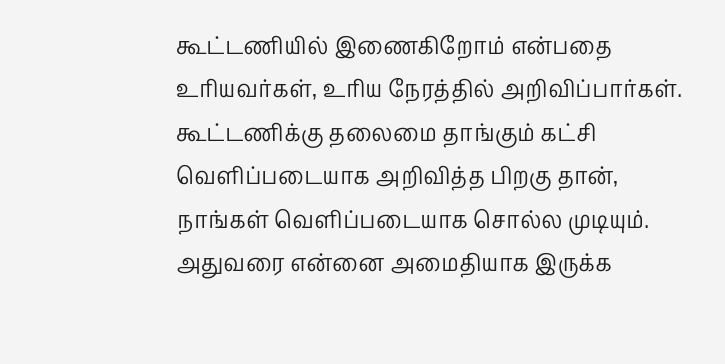கூட்டணியில் இணைகிறோம் என்பதை உரியவர்கள், உரிய நேரத்தில் அறிவிப்பார்கள். கூட்டணிக்கு தலைமை தாங்கும் கட்சி வெளிப்படையாக அறிவித்த பிறகு தான், நாங்கள் வெளிப்படையாக சொல்ல முடியும். அதுவரை என்னை அமைதியாக இருக்க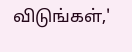விடுங்கள்,'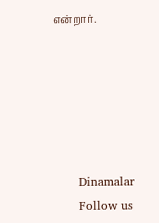என்றார்.






      Dinamalar
      Follow us